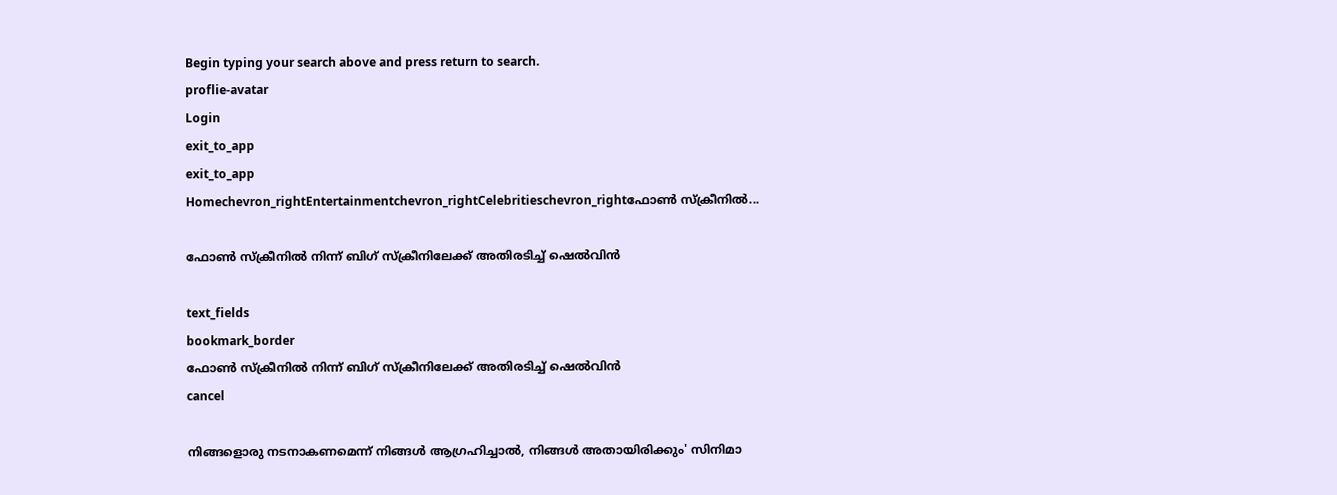Begin typing your search above and press return to search.
proflie-avatar
Login
exit_to_app
exit_to_app
Homechevron_rightEntertainmentchevron_rightCelebritieschevron_rightഫോണ്‍ സ്‌ക്രീനിൽ...

ഫോണ്‍ സ്‌ക്രീനിൽ നിന്ന് ബിഗ് സ്‌ക്രീനിലേക്ക് അതിരടിച്ച് ഷെല്‍വിന്‍

text_fields
bookmark_border
ഫോണ്‍ സ്‌ക്രീനിൽ നിന്ന് ബിഗ് സ്‌ക്രീനിലേക്ക് അതിരടിച്ച് ഷെല്‍വിന്‍
cancel

നിങ്ങളൊരു നടനാകണമെന്ന് നിങ്ങള്‍ ആഗ്രഹിച്ചാല്‍, നിങ്ങള്‍ അതായിരിക്കും' സിനിമാ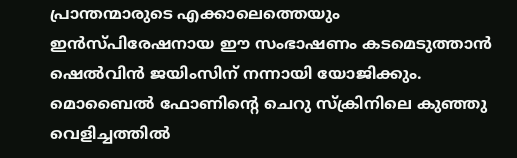പ്രാന്തന്മാരുടെ എക്കാലെത്തെയും ഇന്‍സ്പിരേഷനായ ഈ സംഭാഷണം കടമെടുത്താന്‍ ഷെല്‍വിന്‍ ജയിംസിന് നന്നായി യോജിക്കും. മൊബൈല്‍ ഫോണിന്റെ ചെറു സ്‌ക്രിനിലെ കുഞ്ഞു വെളിച്ചത്തില്‍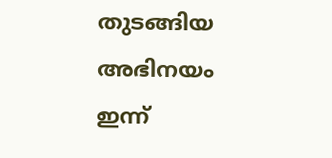തുടങ്ങിയ അഭിനയം ഇന്ന്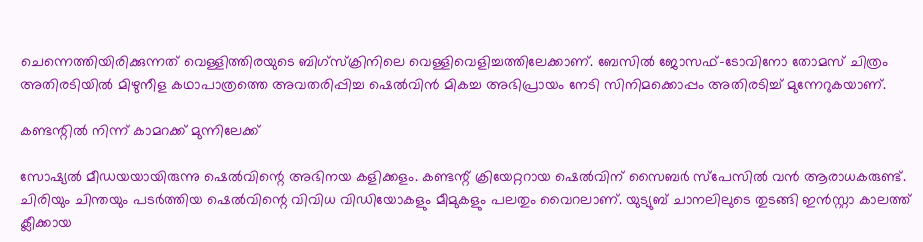ചെന്നെത്തിയിരിക്കുന്നത് വെള്ളിത്തിരയുടെ ബിഗ്‌സ്‌ക്രിനിലെ വെള്ളിവെളിച്ചത്തിലേക്കാണ്. ബേസില്‍ ജോസഫ്-ടോവിനോ തോമസ് ചിത്രം അതിരടിയില്‍ മിഴുനീള കഥാപാത്രത്തെ അവതരിപ്പിച്ച ഷെല്‍വിന്‍ മികച്ച അഭിപ്രായം നേടി സിനിമക്കൊപ്പം അതിരടിച്ച് മുന്നേറുകയാണ്.

കണ്ടന്റില്‍ നിന്ന് കാമറക്ക് മുന്നിലേക്ക്

സോഷ്യല്‍ മീഡയയായിരുന്നു ഷെല്‍വിന്റെ അഭിനയ കളിക്കളം. കണ്ടന്റ് ക്രിയേറ്ററായ ഷെല്‍വിന് സൈബര്‍ സ്‌പേസില്‍ വന്‍ ആരാധകരുണ്ട്. ചിരിയും ചിന്തയും പടര്‍ത്തിയ ഷെല്‍വിന്റെ വിവിധ വിഡിയോകളും മീമുകളും പലതും വൈറലാണ്. യുട്യുബ് ചാനലിലുടെ തുടങ്ങി ഇന്‍സ്റ്റാ കാലത്ത് ക്ലീക്കായ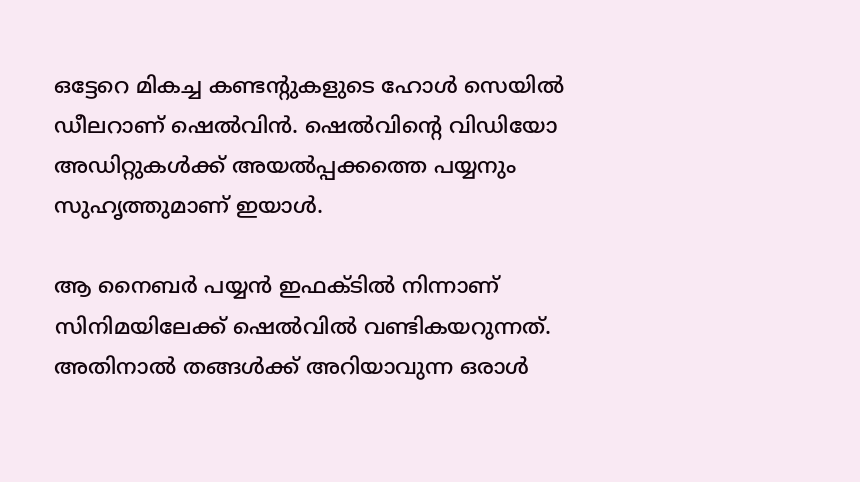ഒട്ടേറെ മികച്ച കണ്ടന്റുകളുടെ ഹോള്‍ സെയില്‍ ഡീലറാണ് ഷെല്‍വിന്‍. ഷെല്‍വിന്റെ വിഡിയോ അഡിറ്റുകള്‍ക്ക് അയല്‍പ്പക്കത്തെ പയ്യനും സുഹൃത്തുമാണ് ഇയാള്‍.

ആ നൈബര്‍ പയ്യന്‍ ഇഫക്ടില്‍ നിന്നാണ് സിനിമയിലേക്ക് ഷെല്‍വില്‍ വണ്ടികയറുന്നത്. അതിനാല്‍ തങ്ങള്‍ക്ക് അറിയാവുന്ന ഒരാള്‍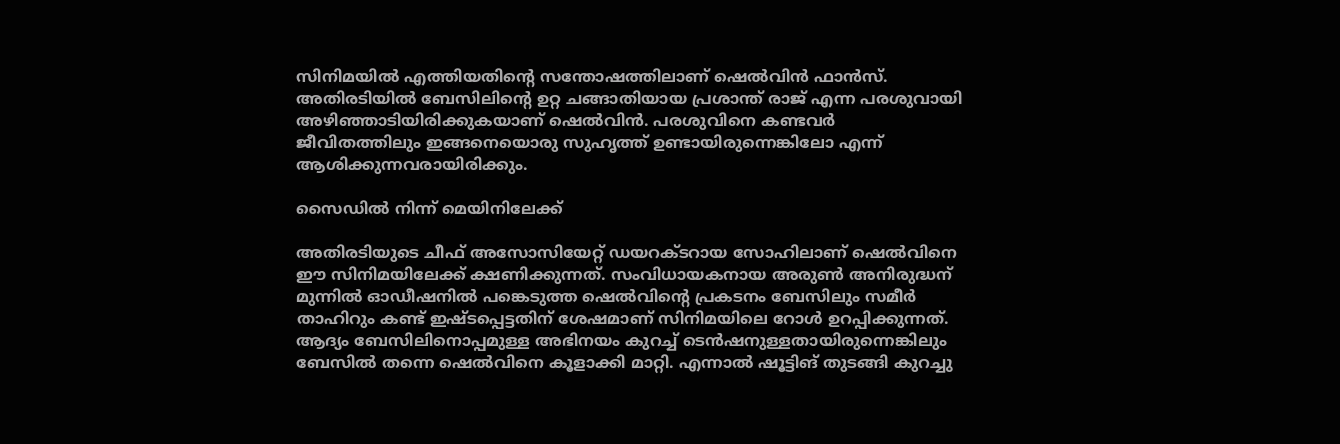സിനിമയില്‍ എത്തിയതിന്റെ സന്തോഷത്തിലാണ് ഷെല്‍വിന്‍ ഫാന്‍സ്. അതിരടിയില്‍ ബേസിലിന്റെ ഉറ്റ ചങ്ങാതിയായ പ്രശാന്ത് രാജ് എന്ന പരശുവായി അഴിഞ്ഞാടിയിരിക്കുകയാണ് ഷെല്‍വിന്‍. പരശുവിനെ കണ്ടവര്‍ ജീവിതത്തിലും ഇങ്ങനെയൊരു സുഹൃത്ത് ഉണ്ടായിരുന്നെങ്കിലോ എന്ന് ആശിക്കുന്നവരായിരിക്കും.

സൈഡില്‍ നിന്ന് മെയിനിലേക്ക്

അതിരടിയുടെ ചീഫ് അസോസിയേറ്റ് ഡയറക്ടറായ സോഹിലാണ് ഷെല്‍വിനെ ഈ സിനിമയിലേക്ക് ക്ഷണിക്കുന്നത്. സംവിധായകനായ അരുണ്‍ അനിരുദ്ധന് മുന്നില്‍ ഓഡീഷനില്‍ പങ്കെടുത്ത ഷെല്‍വിന്റെ പ്രകടനം ബേസിലും സമീര്‍ താഹിറും കണ്ട് ഇഷ്ടപ്പെട്ടതിന് ശേഷമാണ് സിനിമയിലെ റോള്‍ ഉറപ്പിക്കുന്നത്. ആദ്യം ബേസിലിനൊപ്പമുള്ള അഭിനയം കുറച്ച് ടെന്‍ഷനുള്ളതായിരുന്നെങ്കിലും ബേസില്‍ തന്നെ ഷെല്‍വിനെ കൂളാക്കി മാറ്റി. എന്നാല്‍ ഷൂട്ടിങ് തുടങ്ങി കുറച്ചു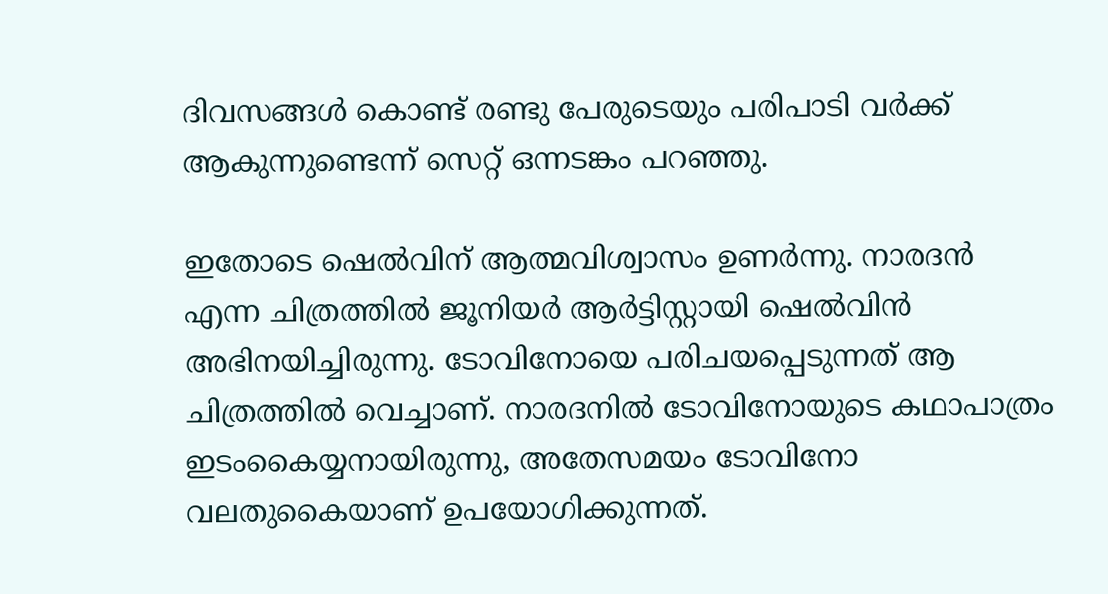ദിവസങ്ങള്‍ കൊണ്ട് രണ്ടു പേരുടെയും പരിപാടി വര്‍ക്ക് ആകുന്നുണ്ടെന്ന് സെറ്റ് ഒന്നടങ്കം പറഞ്ഞു.

ഇതോടെ ഷെല്‍വിന് ആത്മവിശ്വാസം ഉണര്‍ന്നു. നാരദന്‍ എന്ന ചിത്രത്തില്‍ ജൂനിയര്‍ ആര്‍ട്ടിസ്റ്റായി ഷെല്‍വിന്‍ അഭിനയിച്ചിരുന്നു. ടോവിനോയെ പരിചയപ്പെടുന്നത് ആ ചിത്രത്തില്‍ വെച്ചാണ്. നാരദനില്‍ ടോവിനോയുടെ കഥാപാത്രം ഇടംകൈയ്യനായിരുന്നു, അതേസമയം ടോവിനോ വലതുകൈയാണ് ഉപയോഗിക്കുന്നത്.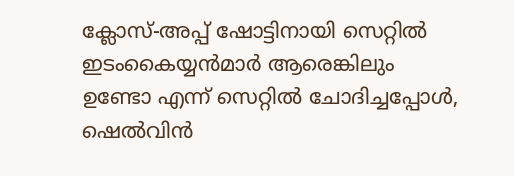ക്ലോസ്-അപ്പ് ഷോട്ടിനായി സെറ്റില്‍ ഇടംകൈയ്യന്‍മാര്‍ ആരെങ്കിലും ഉണ്ടോ എന്ന് സെറ്റില്‍ ചോദിച്ചപ്പോള്‍, ഷെല്‍വിന്‍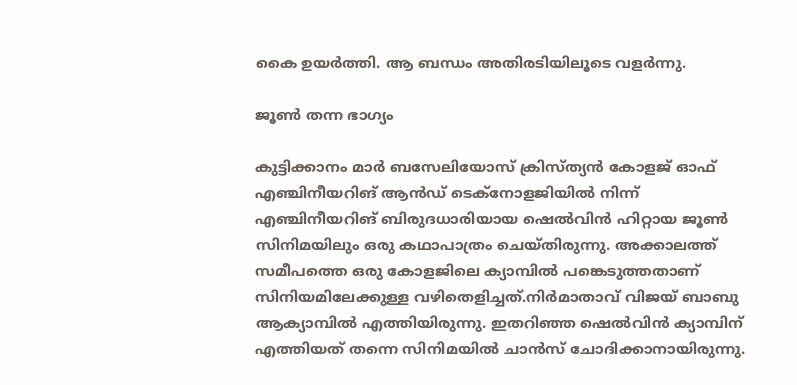കൈ ഉയര്‍ത്തി. ആ ബന്ധം അതിരടിയിലൂടെ വളര്‍ന്നു.

ജൂൺ തന്ന ഭാഗ്യം

കുട്ടിക്കാനം മാര്‍ ബസേലിയോസ് ക്രിസ്ത്യന്‍ കോളജ് ഓഫ് എഞ്ചിനീയറിങ് ആന്‍ഡ് ടെക്‌നോളജിയില്‍ നിന്ന് എഞ്ചിനീയറിങ് ബിരുദധാരിയായ ഷെല്‍വിന്‍ ഹിറ്റായ ജൂണ്‍ സിനിമയിലും ഒരു കഥാപാത്രം ചെയ്തിരുന്നു. അക്കാലത്ത് സമീപത്തെ ഒരു കോളജിലെ ക്യാമ്പില്‍ പങ്കെടുത്തതാണ് സിനിയമിലേക്കുള്ള വഴിതെളിച്ചത്.നിര്‍മാതാവ് വിജയ് ബാബു ആക്യാമ്പില്‍ എത്തിയിരുന്നു. ഇതറിഞ്ഞ ഷെല്‍വിന്‍ ക്യാമ്പിന് എത്തിയത് തന്നെ സിനിമയില്‍ ചാന്‍സ് ചോദിക്കാനായിരുന്നു.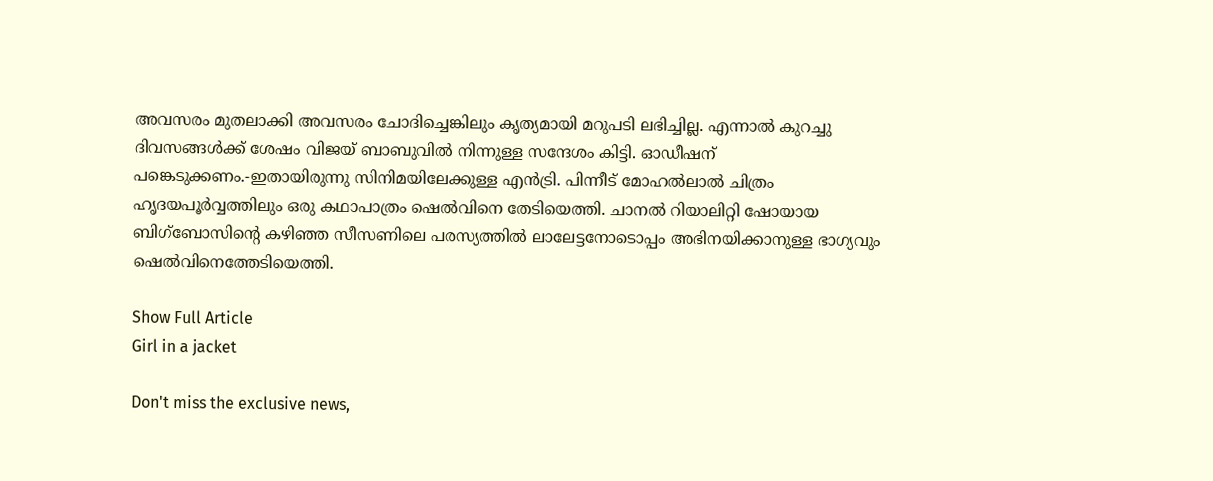അവസരം മുതലാക്കി അവസരം ചോദിച്ചെങ്കിലും കൃത്യമായി മറുപടി ലഭിച്ചില്ല. എന്നാല്‍ കുറച്ചു ദിവസങ്ങള്‍ക്ക് ശേഷം വിജയ് ബാബുവില്‍ നിന്നുള്ള സന്ദേശം കിട്ടി. ഓഡീഷന് പങ്കെടുക്കണം.-ഇതായിരുന്നു സിനിമയിലേക്കുള്ള എന്‍ട്രി. പിന്നീട് മോഹല്‍ലാല്‍ ചിത്രം ഹൃദയപൂര്‍വ്വത്തിലും ഒരു കഥാപാത്രം ഷെല്‍വിനെ തേടിയെത്തി. ചാനല്‍ റിയാലിറ്റി ഷോയായ ബിഗ്‌ബോസിന്റെ കഴിഞ്ഞ സീസണിലെ പരസ്യത്തില്‍ ലാലേട്ടനോടൊപ്പം അഭിനയിക്കാനുള്ള ഭാഗ്യവും ഷെല്‍വിനെത്തേടിയെത്തി.

Show Full Article
Girl in a jacket

Don't miss the exclusive news,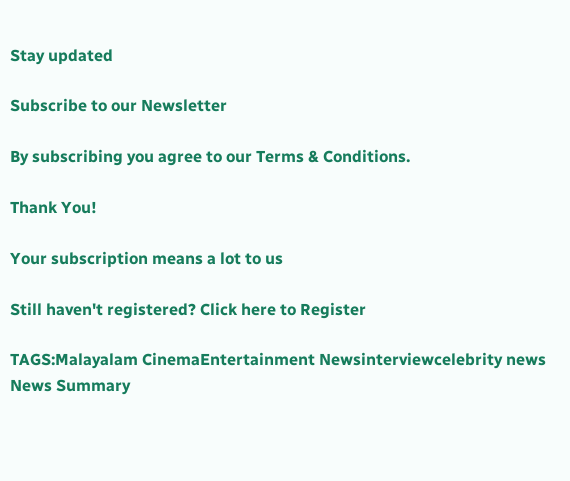Stay updated

Subscribe to our Newsletter

By subscribing you agree to our Terms & Conditions.

Thank You!

Your subscription means a lot to us

Still haven't registered? Click here to Register

TAGS:Malayalam CinemaEntertainment Newsinterviewcelebrity news
News Summary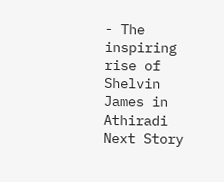- The inspiring rise of Shelvin James in Athiradi
Next Story